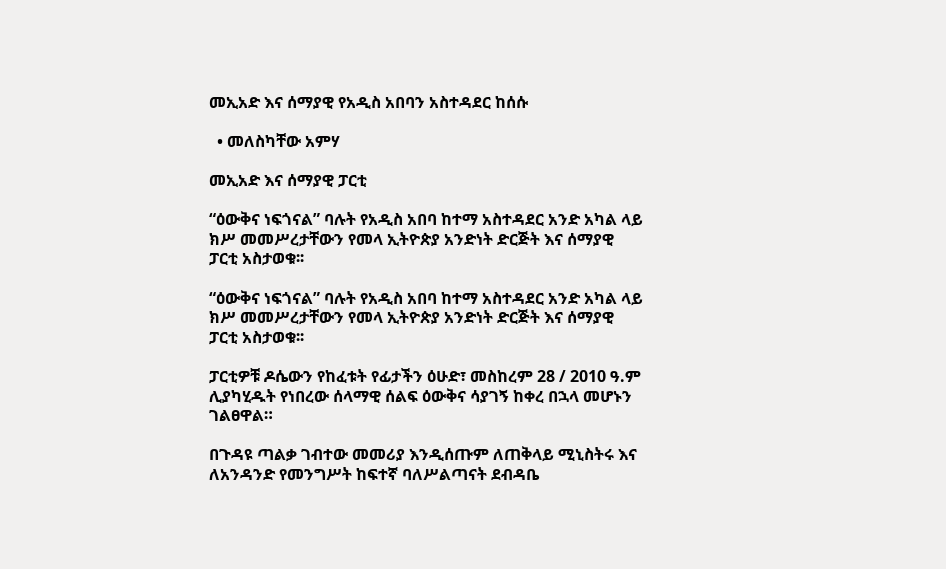መኢአድ እና ሰማያዊ የአዲስ አበባን አስተዳደር ከሰሱ

  • መለስካቸው አምሃ

መኢአድ እና ሰማያዊ ፓርቲ

“ዕውቅና ነፍጎናል” ባሉት የአዲስ አበባ ከተማ አስተዳደር አንድ አካል ላይ ክሥ መመሥረታቸውን የመላ ኢትዮጵያ አንድነት ድርጅት እና ሰማያዊ ፓርቲ አስታወቁ፡፡

“ዕውቅና ነፍጎናል” ባሉት የአዲስ አበባ ከተማ አስተዳደር አንድ አካል ላይ ክሥ መመሥረታቸውን የመላ ኢትዮጵያ አንድነት ድርጅት እና ሰማያዊ ፓርቲ አስታወቁ፡፡

ፓርቲዎቹ ዶሴውን የከፈቱት የፊታችን ዕሁድ፣ መስከረም 28 / 2010 ዓ.ም ሊያካሂዱት የነበረው ሰላማዊ ሰልፍ ዕውቅና ሳያገኝ ከቀረ በኋላ መሆኑን ገልፀዋል።

በጉዳዩ ጣልቃ ገብተው መመሪያ እንዲሰጡም ለጠቅላይ ሚኒስትሩ እና ለአንዳንድ የመንግሥት ከፍተኛ ባለሥልጣናት ደብዳቤ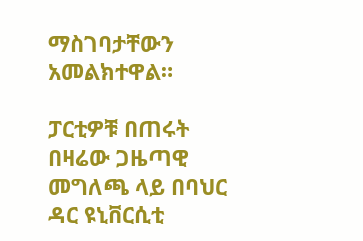ማስገባታቸውን አመልክተዋል።

ፓርቲዎቹ በጠሩት በዛሬው ጋዜጣዊ መግለጫ ላይ በባህር ዳር ዩኒቨርሲቲ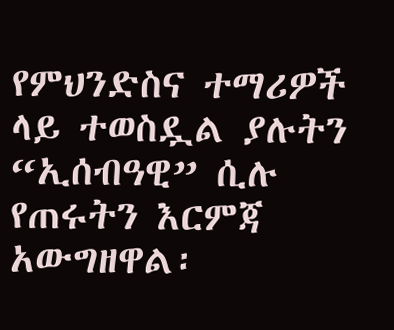የምህንድስና ተማሪዎች ላይ ተወስዷል ያሉትን “ኢሰብዓዊ” ሲሉ የጠሩትን እርምጃ አውግዘዋል፡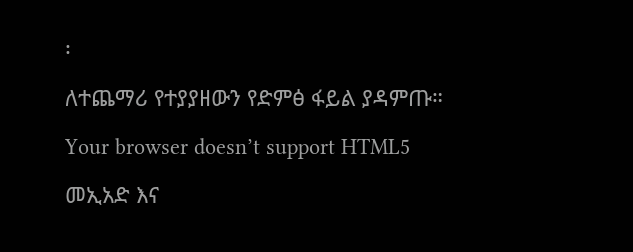፡

ለተጨማሪ የተያያዘውን የድምፅ ፋይል ያዳምጡ።

Your browser doesn’t support HTML5

መኢአድ እና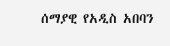ሰማያዊ የአዲስ አበባን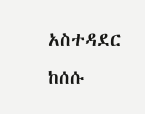አስተዳደር ከሰሱ